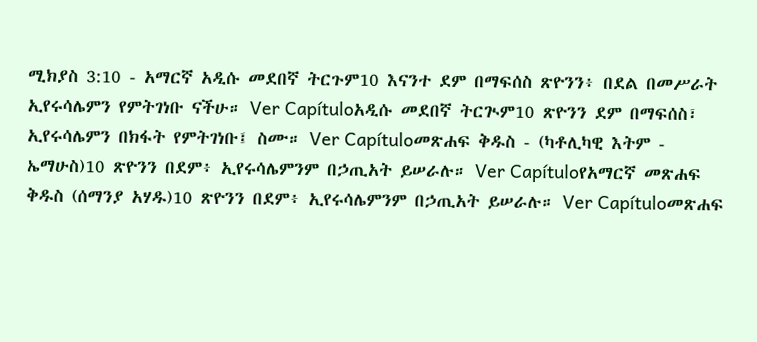ሚክያስ 3:10 - አማርኛ አዲሱ መደበኛ ትርጉም10 እናንተ ደም በማፍሰስ ጽዮንን፥ በደል በመሥራት ኢየሩሳሌምን የምትገነቡ ናችሁ። Ver Capítuloአዲሱ መደበኛ ትርጒም10 ጽዮንን ደም በማፍሰስ፣ ኢየሩሳሌምን በክፋት የምትገነቡ፤ ስሙ። Ver Capítuloመጽሐፍ ቅዱስ - (ካቶሊካዊ እትም - ኤማሁስ)10 ጽዮንን በደም፥ ኢየሩሳሌምንም በኃጢአት ይሠራሉ። Ver Capítuloየአማርኛ መጽሐፍ ቅዱስ (ሰማንያ አሃዱ)10 ጽዮንን በደም፥ ኢየሩሳሌምንም በኃጢአት ይሠራሉ። Ver Capítuloመጽሐፍ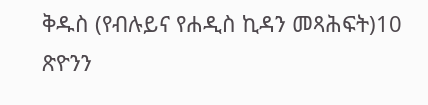ቅዱስ (የብሉይና የሐዲስ ኪዳን መጻሕፍት)10 ጽዮንን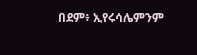በደም፥ ኢየሩሳሌምንም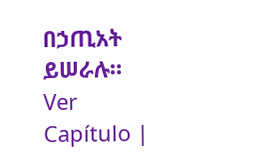በኃጢአት ይሠራሉ። Ver Capítulo |